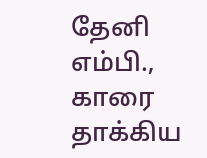தேனி எம்பி., காரை தாக்கிய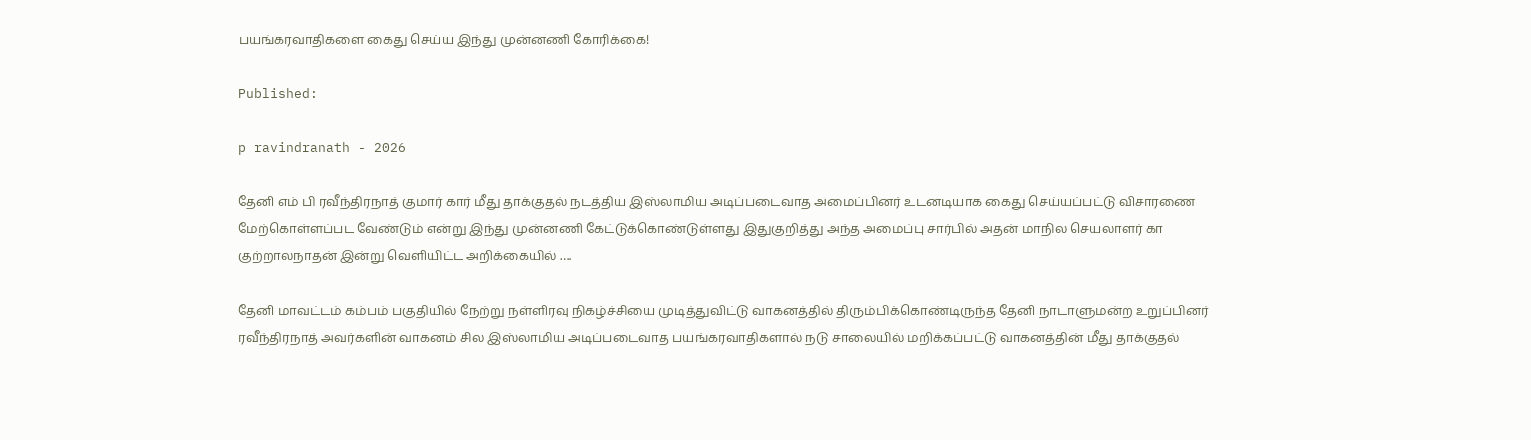பயங்கரவாதிகளை கைது செய்ய இந்து முன்னணி கோரிக்கை!

Published:

p ravindranath - 2026

தேனி எம் பி ரவீந்திரநாத் குமார் கார் மீது தாக்குதல் நடத்திய இஸ்லாமிய அடிப்படைவாத அமைப்பினர் உடனடியாக கைது செய்யப்பட்டு விசாரணை மேற்கொள்ளப்பட வேண்டும் என்று இந்து முன்னணி கேட்டுக்கொண்டுள்ளது இதுகுறித்து அந்த அமைப்பு சார்பில் அதன் மாநில செயலாளர் கா குற்றாலநாதன் இன்று வெளியிட்ட அறிக்கையில் ….

தேனி மாவட்டம் கம்பம் பகுதியில் நேற்று நள்ளிரவு நிகழ்ச்சியை முடித்துவிட்டு வாகனத்தில் திரும்பிக்கொண்டிருந்த தேனி நாடாளுமன்ற உறுப்பினர் ரவீந்திரநாத் அவர்களின் வாகனம் சில இஸ்லாமிய அடிப்படைவாத பயங்கரவாதிகளால் நடு சாலையில் மறிக்கப்பட்டு வாகனத்தின் மீது தாக்குதல்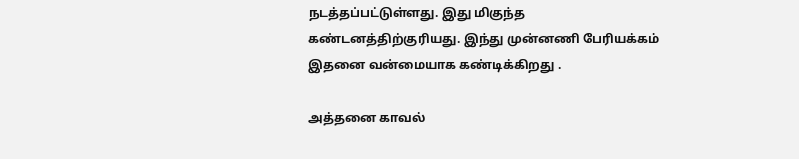நடத்தப்பட்டுள்ளது. இது மிகுந்த கண்டனத்திற்குரியது. இந்து முன்னணி பேரியக்கம் இதனை வன்மையாக கண்டிக்கிறது .

அத்தனை காவல்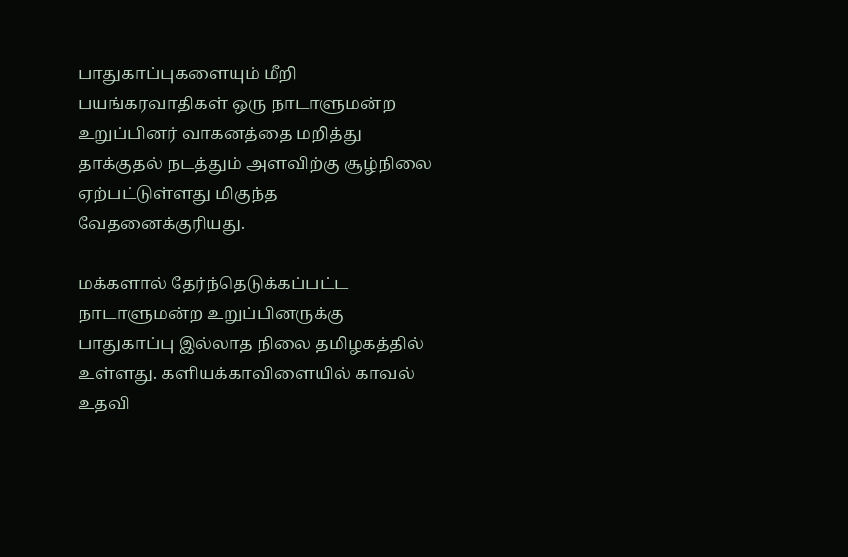பாதுகாப்புகளையும் மீறி பயங்கரவாதிகள் ஒரு நாடாளுமன்ற உறுப்பினர் வாகனத்தை மறித்து தாக்குதல் நடத்தும் அளவிற்கு சூழ்நிலை ஏற்பட்டுள்ளது மிகுந்த வேதனைக்குரியது.

மக்களால் தேர்ந்தெடுக்கப்பட்ட நாடாளுமன்ற உறுப்பினருக்கு பாதுகாப்பு இல்லாத நிலை தமிழகத்தில் உள்ளது. களியக்காவிளையில் காவல் உதவி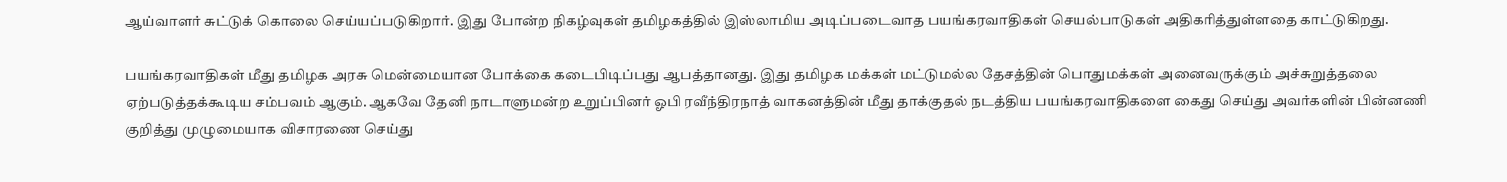ஆய்வாளர் சுட்டுக் கொலை செய்யப்படுகிறார். இது போன்ற நிகழ்வுகள் தமிழகத்தில் இஸ்லாமிய அடிப்படைவாத பயங்கரவாதிகள் செயல்பாடுகள் அதிகரித்துள்ளதை காட்டுகிறது.

பயங்கரவாதிகள் மீது தமிழக அரசு மென்மையான போக்கை கடைபிடிப்பது ஆபத்தானது. இது தமிழக மக்கள் மட்டுமல்ல தேசத்தின் பொதுமக்கள் அனைவருக்கும் அச்சுறுத்தலை ஏற்படுத்தக்கூடிய சம்பவம் ஆகும். ஆகவே தேனி நாடாளுமன்ற உறுப்பினர் ஓபி ரவீந்திரநாத் வாகனத்தின் மீது தாக்குதல் நடத்திய பயங்கரவாதிகளை கைது செய்து அவர்களின் பின்னணி குறித்து முழுமையாக விசாரணை செய்து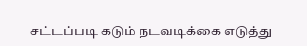சட்டப்படி கடும் நடவடிக்கை எடுத்து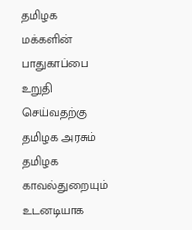தமிழக மக்களின் பாதுகாப்பை உறுதி செய்வதற்கு தமிழக அரசும் தமிழக காவல்துறையும் உடனடியாக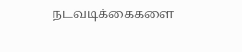நடவடிக்கைகளை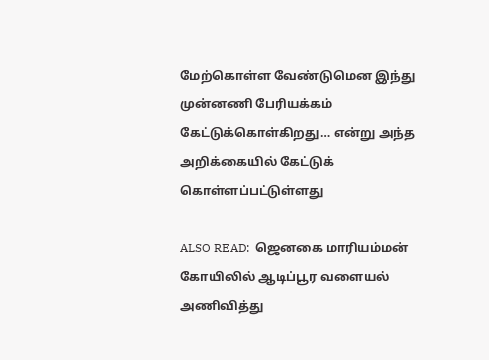மேற்கொள்ள வேண்டுமென இந்து முன்னணி பேரியக்கம் கேட்டுக்கொள்கிறது… என்று அந்த அறிக்கையில் கேட்டுக் கொள்ளப்பட்டுள்ளது

ALSO READ:  ஜெனகை மாரியம்மன் கோயிலில் ஆடிப்பூர வளையல் அணிவித்து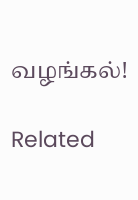வழங்கல்!

Related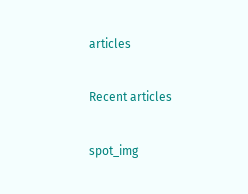articles

Recent articles

spot_img